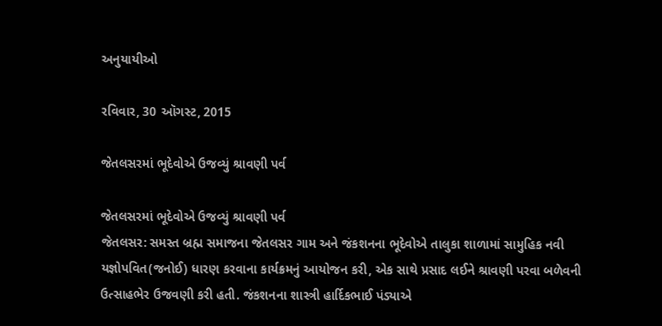અનુયાયીઓ

રવિવાર, 30 ઑગસ્ટ, 2015

જેતલસરમાં ભૂદેવોએ ઉજવ્યું શ્રાવણી પર્વ

જેતલસરમાં ભૂદેવોએ ઉજવ્યું શ્રાવણી પર્વ
જેતલસર: સમસ્ત બ્રહ્મ સમાજના જેતલસર ગામ અને જંકશનના ભૂદેવોએ તાલુકા શાળામાં સામુહિક નવી યજ્ઞોપવિત(જનોઈ) ધારણ કરવાના કાર્યક્રમનું આયોજન કરી, એક સાથે પ્રસાદ લઈને શ્રાવણી પરવા બળેવની ઉત્સાહભેર ઉજવણી કરી હતી. જંકશનના શાસ્ત્રી હાર્દિકભાઈ પંડ્યાએ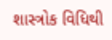શાસ્ત્રોક વિધિથી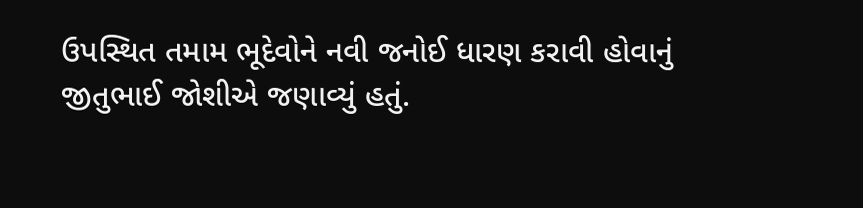ઉપસ્થિત તમામ ભૂદેવોને નવી જનોઈ ધારણ કરાવી હોવાનું જીતુભાઈ જોશીએ જણાવ્યું હતું.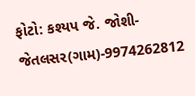ફોટો: કશ્યપ જે. જોશી-જેતલસર(ગામ)-9974262812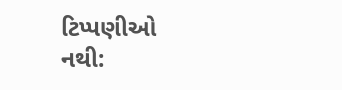ટિપ્પણીઓ નથી: